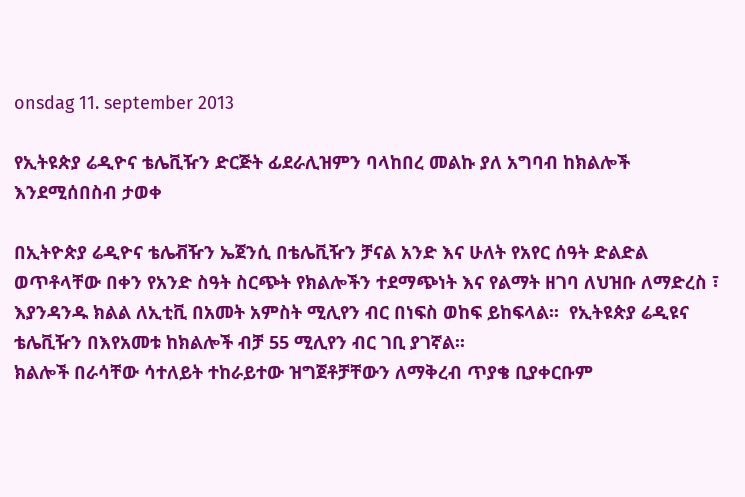onsdag 11. september 2013

የኢትዩጵያ ሬዲዮና ቴሌቪዥን ድርጅት ፊደራሊዝምን ባላከበረ መልኩ ያለ አግባብ ከክልሎች እንደሚሰበስብ ታወቀ

በኢትዮጵያ ሬዲዮና ቴሌቭዥን ኤጀንሲ በቴሌቪዥን ቻናል አንድ እና ሁለት የአየር ሰዓት ድልድል ወጥቶላቸው በቀን የአንድ ስዓት ስርጭት የክልሎችን ተደማጭነት እና የልማት ዘገባ ለህዝቡ ለማድረስ ፣ እያንዳንዱ ክልል ለኢቲቪ በአመት አምስት ሚሊየን ብር በነፍስ ወከፍ ይከፍላል፡፡  የኢትዩጵያ ሬዲዩና ቴሌቪዥን በእየአመቱ ከክልሎች ብቻ 55 ሚሊየን ብር ገቢ ያገኛል፡፡
ክልሎች በራሳቸው ሳተለይት ተከራይተው ዝግጀቶቻቸውን ለማቅረብ ጥያቄ ቢያቀርቡም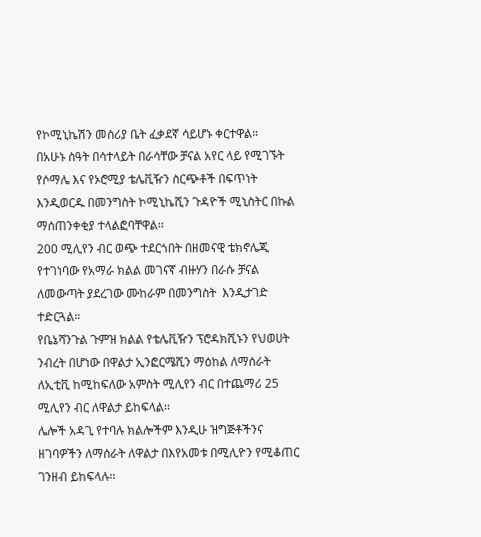የኮሚኒኬሽን መስሪያ ቤት ፈቃደኛ ሳይሆኑ ቀርተዋል።
በአሁኑ ስዓት በሳተላይት በራሳቸው ቻናል አየር ላይ የሚገኙት የሶማሌ እና የኦሮሚያ ቴሌቪዥን ስርጭቶች በፍጥነት እንዲወርዱ በመንግስት ኮሚኒኬሺን ጉዳዮች ሚኒስትር በኩል  ማሰጠንቀቂያ ተላልፎባቸዋል፡፡
200 ሚሊየን ብር ወጭ ተደርጎበት በዘመናዊ ቴክኖሌጂ የተገነባው የአማራ ክልል መገናኛ ብዙሃን በራሱ ቻናል ለመውጣት ያደረገው ሙከራም በመንግስት  እንዲታገድ ተድርጓል።
የቤኔሻንጉል ጉምዝ ክልል የቴሌቪዥን ፕሮዳክሺኑን የህወሀት ንብረት በሆነው በዋልታ ኢንፎርሜሺን ማዕከል ለማሰራት ለኢቲቪ ከሚከፍለው አምስት ሚሊየን ብር በተጨማሪ 25 ሚሊየን ብር ለዋልታ ይከፍላል፡፡
ሌሎች አዳጊ የተባሉ ክልሎችም እንዲሁ ዝግጅቶችንና ዘገባዎችን ለማሰራት ለዋልታ በእየአመቱ በሚሊዮን የሚቆጠር ገንዘብ ይከፍላሉ።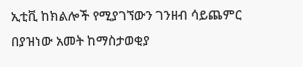ኢቲቪ ከክልሎች የሚያገኘውን ገንዘብ ሳይጨምር በያዝነው አመት ከማስታወቂያ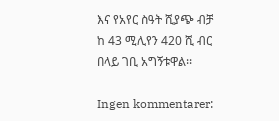እና የአየር ስዓት ሺያጭ ብቻ ከ 43 ሚሊየን 420 ሺ ብር በላይ ገቢ አግኝቱዋል፡፡

Ingen kommentarer: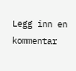Legg inn en kommentar